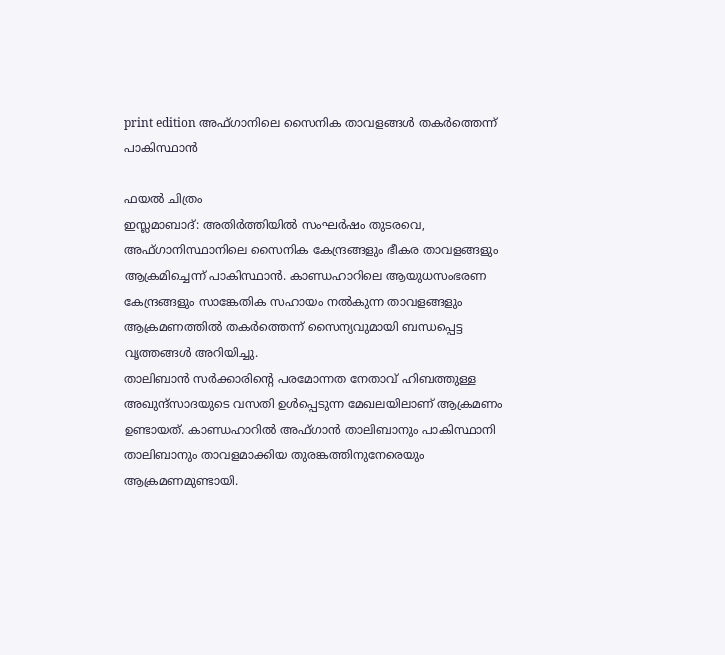print edition അഫ്ഗാനിലെ സൈനിക താവളങ്ങൾ തകർത്തെന്ന് പാകിസ്ഥാൻ

ഫയൽ ചിത്രം
ഇസ്ലമാബാദ്: അതിർത്തിയിൽ സംഘർഷം തുടരവെ, അഫ്ഗാനിസ്ഥാനിലെ സൈനിക കേന്ദ്രങ്ങളും ഭീകര താവളങ്ങളും ആക്രമിച്ചെന്ന് പാകിസ്ഥാൻ. കാണ്ഡഹാറിലെ ആയുധസംഭരണ കേന്ദ്രങ്ങളും സാങ്കേതിക സഹായം നൽകുന്ന താവളങ്ങളും ആക്രമണത്തിൽ തകർത്തെന്ന് സൈന്യവുമായി ബന്ധപ്പെട്ട വൃത്തങ്ങൾ അറിയിച്ചു.
താലിബാൻ സർക്കാരിന്റെ പരമോന്നത നേതാവ് ഹിബത്തുള്ള അഖുന്ദ്സാദയുടെ വസതി ഉൾപ്പെടുന്ന മേഖലയിലാണ് ആക്രമണം ഉണ്ടായത്. കാണ്ഡഹാറിൽ അഫ്ഗാൻ താലിബാനും പാകിസ്ഥാനി താലിബാനും താവളമാക്കിയ തുരങ്കത്തിനുനേരെയും ആക്രമണമുണ്ടായി.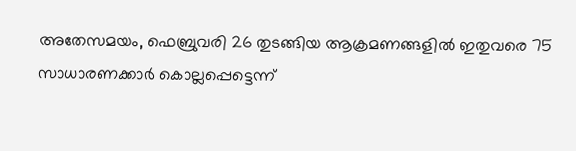അതേസമയം, ഫെബ്രുവരി 26 തുടങ്ങിയ ആക്രമണങ്ങളിൽ ഇതുവരെ 75 സാധാരണക്കാർ കൊല്ലപ്പെട്ടെന്ന്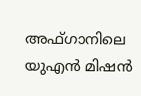അഫ്ഗാനിലെ യുഎൻ മിഷൻ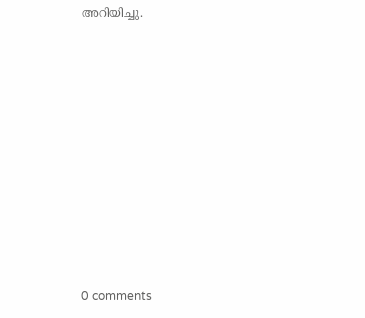അറിയിച്ചു.










0 comments